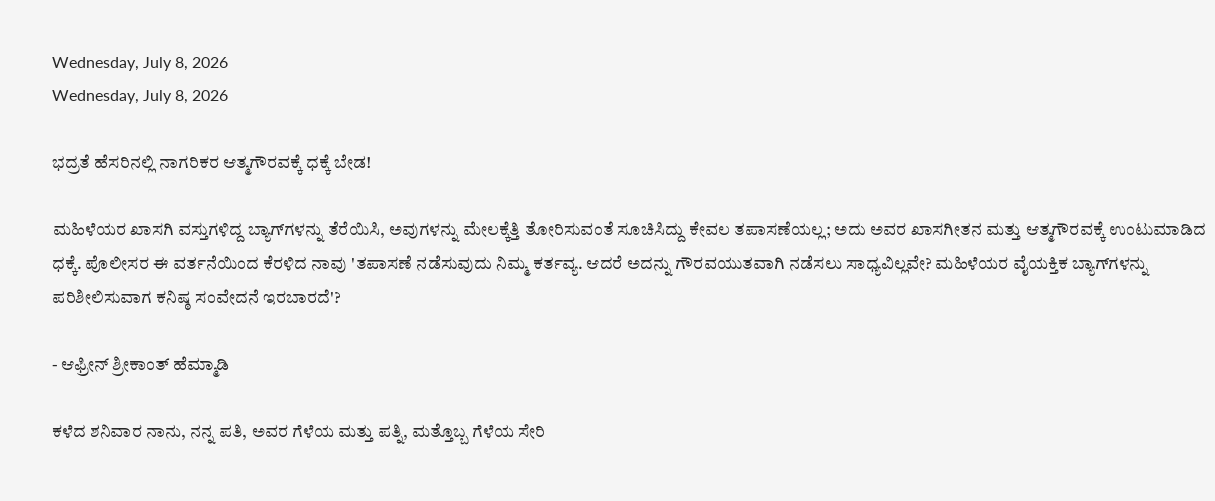Wednesday, July 8, 2026
Wednesday, July 8, 2026

ಭದ್ರತೆ ಹೆಸರಿನಲ್ಲಿ ನಾಗರಿಕರ ಆತ್ಮಗೌರವಕ್ಕೆ ಧಕ್ಕೆ ಬೇಡ!

ಮಹಿಳೆಯರ ಖಾಸಗಿ ವಸ್ತುಗಳಿದ್ದ ಬ್ಯಾಗ್‌ಗಳನ್ನು ತೆರೆಯಿಸಿ, ಅವುಗಳನ್ನು ಮೇಲಕ್ಕೆತ್ತಿ ತೋರಿಸುವಂತೆ ಸೂಚಿಸಿದ್ದು ಕೇವಲ ತಪಾಸಣೆಯಲ್ಲ; ಅದು ಅವರ ಖಾಸಗೀತನ ಮತ್ತು ಆತ್ಮಗೌರವಕ್ಕೆ ಉಂಟುಮಾಡಿದ ಧಕ್ಕೆ. ಪೊಲೀಸರ ಈ ವರ್ತನೆಯಿಂದ ಕೆರಳಿದ ನಾವು 'ತಪಾಸಣೆ ನಡೆಸುವುದು ನಿಮ್ಮ ಕರ್ತವ್ಯ. ಆದರೆ ಅದನ್ನು ಗೌರವಯುತವಾಗಿ ನಡೆಸಲು ಸಾಧ್ಯವಿಲ್ಲವೇ? ಮಹಿಳೆಯರ ವೈಯಕ್ತಿಕ ಬ್ಯಾಗ್‌ಗಳನ್ನು ಪರಿಶೀಲಿಸುವಾಗ ಕನಿಷ್ಠ ಸಂವೇದನೆ ಇರಬಾರದೆ'?

- ಆಫ್ರೀನ್‌ ಶ್ರೀಕಾಂತ್ ಹೆಮ್ಮಾಡಿ

ಕಳೆದ ಶನಿವಾರ ನಾನು, ನನ್ನ ಪತಿ, ಅವರ ಗೆಳೆಯ ಮತ್ತು ಪತ್ನಿ, ಮತ್ತೊಬ್ಬ ಗೆಳೆಯ ಸೇರಿ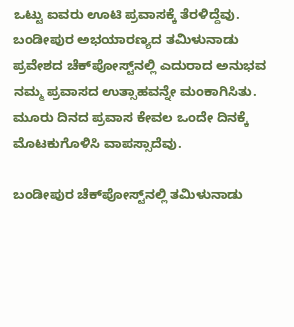ಒಟ್ಟು ಐವರು ಊಟಿ ಪ್ರವಾಸಕ್ಕೆ ತೆರಳಿದ್ದೆವು. ಬಂಡೀಪುರ ಅಭಯಾರಣ್ಯದ ತಮಿಳುನಾಡು ಪ್ರವೇಶದ ಚೆಕ್‌ಪೋಸ್ಟ್‌ನಲ್ಲಿ ಎದುರಾದ ಅನುಭವ ನಮ್ಮ ಪ್ರವಾಸದ ಉತ್ಸಾಹವನ್ನೇ ಮಂಕಾಗಿಸಿತು. ಮೂರು ದಿನದ ಪ್ರವಾಸ ಕೇವಲ‌ ಒಂದೇ ದಿನಕ್ಕೆ ಮೊಟಕುಗೊಳಿಸಿ ವಾಪಸ್ಸಾದೆವು.

ಬಂಡೀಪುರ ಚೆಕ್‌ಪೋಸ್ಟ್‌ನಲ್ಲಿ ತಮಿಳುನಾಡು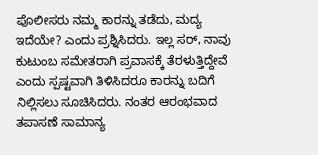ಪೊಲೀಸರು ನಮ್ಮ ಕಾರನ್ನು ತಡೆದು, ಮದ್ಯ ಇದೆಯೇ? ಎಂದು ಪ್ರಶ್ನಿಸಿದರು. ಇಲ್ಲ ಸರ್, ನಾವು ಕುಟುಂಬ ಸಮೇತರಾಗಿ ಪ್ರವಾಸಕ್ಕೆ ತೆರಳುತ್ತಿದ್ದೇವೆ ಎಂದು ಸ್ಪಷ್ಟವಾಗಿ ತಿಳಿಸಿದರೂ ಕಾರನ್ನು ಬದಿಗೆ ನಿಲ್ಲಿಸಲು ಸೂಚಿಸಿದರು. ನಂತರ ಆರಂಭವಾದ ತಪಾಸಣೆ ಸಾಮಾನ್ಯ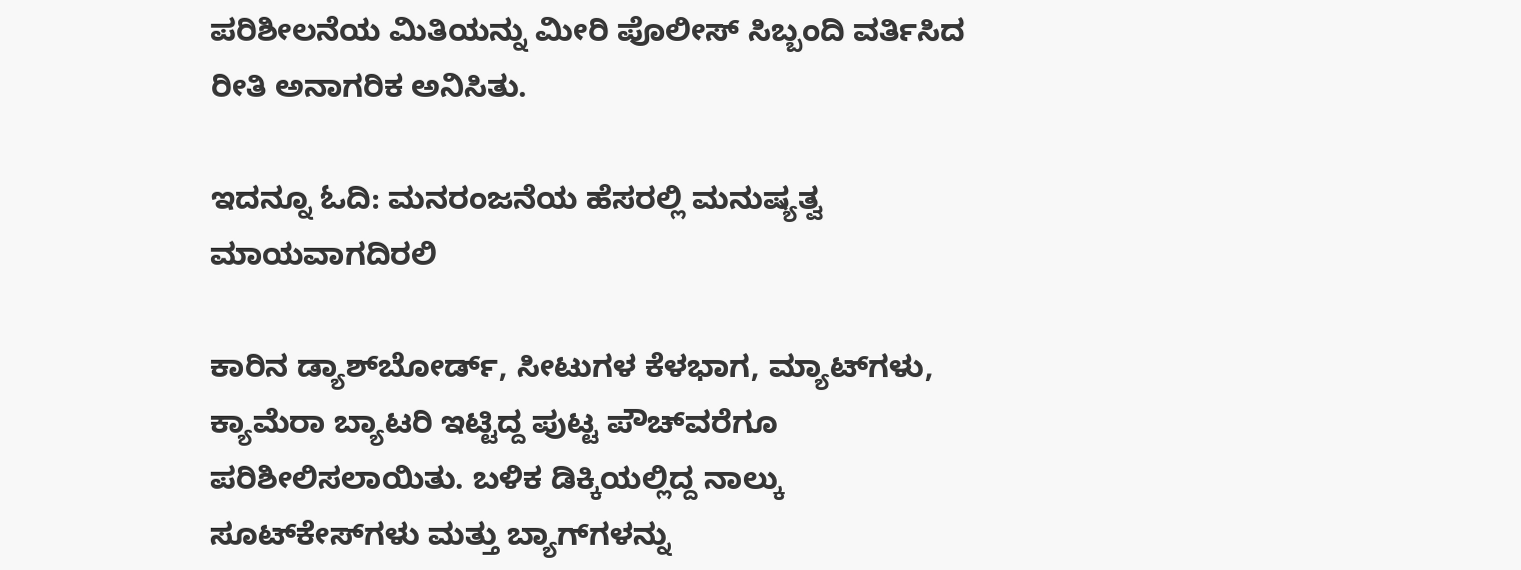ಪರಿಶೀಲನೆಯ ಮಿತಿಯನ್ನು ಮೀರಿ ಪೊಲೀಸ್ ಸಿಬ್ಬಂದಿ ವರ್ತಿಸಿದ ರೀತಿ ಅನಾಗರಿಕ ಅನಿಸಿತು‌.

ಇದನ್ನೂ ಓದಿ: ಮನರಂಜನೆಯ ಹೆಸರಲ್ಲಿ ಮನುಷ್ಯತ್ವ ಮಾಯವಾಗದಿರಲಿ

ಕಾರಿನ ಡ್ಯಾಶ್‌ಬೋರ್ಡ್‌, ಸೀಟುಗಳ ಕೆಳಭಾಗ, ಮ್ಯಾಟ್‌ಗಳು, ಕ್ಯಾಮೆರಾ ಬ್ಯಾಟರಿ ಇಟ್ಟಿದ್ದ ಪುಟ್ಟ ಪೌಚ್‌ವರೆಗೂ ಪರಿಶೀಲಿಸಲಾಯಿತು. ಬಳಿಕ ಡಿಕ್ಕಿಯಲ್ಲಿದ್ದ ನಾಲ್ಕು ಸೂಟ್‌ಕೇಸ್‌ಗಳು ಮತ್ತು ಬ್ಯಾಗ್‌ಗಳನ್ನು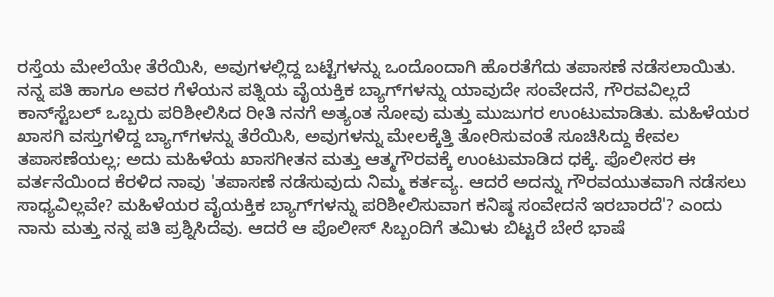ರಸ್ತೆಯ ಮೇಲೆಯೇ ತೆರೆಯಿಸಿ, ಅವುಗಳಲ್ಲಿದ್ದ ಬಟ್ಟೆಗಳನ್ನು ಒಂದೊಂದಾಗಿ ಹೊರತೆಗೆದು ತಪಾಸಣೆ ನಡೆಸಲಾಯಿತು. ನನ್ನ ಪತಿ ಹಾಗೂ ಅವರ ಗೆಳೆಯನ ಪತ್ನಿಯ ವೈಯಕ್ತಿಕ ಬ್ಯಾಗ್‌ಗಳನ್ನು ಯಾವುದೇ ಸಂವೇದನೆ, ಗೌರವವಿಲ್ಲದೆ ಕಾನ್‌ಸ್ಟೆಬಲ್ ಒಬ್ಬರು ಪರಿಶೀಲಿಸಿದ ರೀತಿ ನನಗೆ ಅತ್ಯಂತ ನೋವು ಮತ್ತು ಮುಜುಗರ ಉಂಟುಮಾಡಿತು. ಮಹಿಳೆಯರ ಖಾಸಗಿ ವಸ್ತುಗಳಿದ್ದ ಬ್ಯಾಗ್‌ಗಳನ್ನು ತೆರೆಯಿಸಿ, ಅವುಗಳನ್ನು ಮೇಲಕ್ಕೆತ್ತಿ ತೋರಿಸುವಂತೆ ಸೂಚಿಸಿದ್ದು ಕೇವಲ ತಪಾಸಣೆಯಲ್ಲ; ಅದು ಮಹಿಳೆಯ ಖಾಸಗೀತನ ಮತ್ತು ಆತ್ಮಗೌರವಕ್ಕೆ ಉಂಟುಮಾಡಿದ ಧಕ್ಕೆ. ಪೊಲೀಸರ ಈ ವರ್ತನೆಯಿಂದ ಕೆರಳಿದ ನಾವು 'ತಪಾಸಣೆ ನಡೆಸುವುದು ನಿಮ್ಮ ಕರ್ತವ್ಯ. ಆದರೆ ಅದನ್ನು ಗೌರವಯುತವಾಗಿ ನಡೆಸಲು ಸಾಧ್ಯವಿಲ್ಲವೇ? ಮಹಿಳೆಯರ ವೈಯಕ್ತಿಕ ಬ್ಯಾಗ್‌ಗಳನ್ನು ಪರಿಶೀಲಿಸುವಾಗ ಕನಿಷ್ಠ ಸಂವೇದನೆ ಇರಬಾರದೆ'? ಎಂದು ನಾನು ಮತ್ತು ನನ್ನ ಪತಿ ಪ್ರಶ್ನಿಸಿದೆವು. ಆದರೆ ಆ ಪೊಲೀಸ್ ಸಿಬ್ಬಂದಿಗೆ ತಮಿಳು ಬಿಟ್ಟರೆ ಬೇರೆ ಭಾಷೆ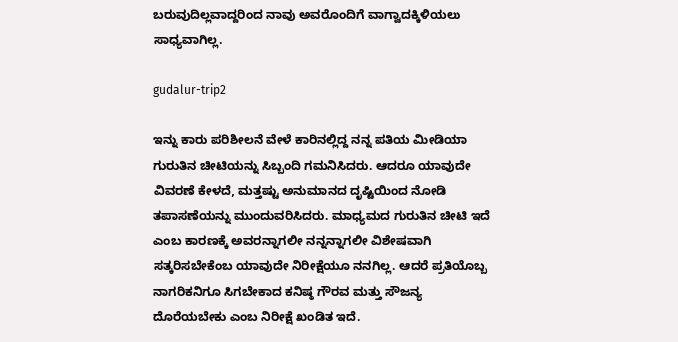ಬರುವುದಿಲ್ಲವಾದ್ದರಿಂದ ನಾವು ಅವರೊಂದಿಗೆ ವಾಗ್ವಾದಕ್ಕಿಳಿಯಲು ಸಾಧ್ಯವಾಗಿಲ್ಲ.

gudalur-trip2

ಇನ್ನು ಕಾರು ಪರಿಶೀಲನೆ ವೇಳೆ ಕಾರಿನಲ್ಲಿದ್ದ ನನ್ನ ಪತಿಯ ಮೀಡಿಯಾ ಗುರುತಿನ ಚೀಟಿಯನ್ನು ಸಿಬ್ಬಂದಿ ಗಮನಿಸಿದರು. ಆದರೂ ಯಾವುದೇ ವಿವರಣೆ ಕೇಳದೆ, ಮತ್ತಷ್ಟು ಅನುಮಾನದ ದೃಷ್ಟಿಯಿಂದ ನೋಡಿ ತಪಾಸಣೆಯನ್ನು ಮುಂದುವರಿಸಿದರು. ಮಾಧ್ಯಮದ ಗುರುತಿನ ಚೀಟಿ ಇದೆ ಎಂಬ ಕಾರಣಕ್ಕೆ ಅವರನ್ನಾಗಲೀ ನನ್ನನ್ನಾಗಲೀ ವಿಶೇಷವಾಗಿ ಸತ್ಕರಿಸಬೇಕೆಂಬ ಯಾವುದೇ ನಿರೀಕ್ಷೆಯೂ ನನಗಿಲ್ಲ. ಆದರೆ ಪ್ರತಿಯೊಬ್ಬ ನಾಗರಿಕನಿಗೂ ಸಿಗಬೇಕಾದ ಕನಿಷ್ಠ ಗೌರವ ಮತ್ತು ಸೌಜನ್ಯ ದೊರೆಯಬೇಕು ಎಂಬ ನಿರೀಕ್ಷೆ ಖಂಡಿತ ಇದೆ.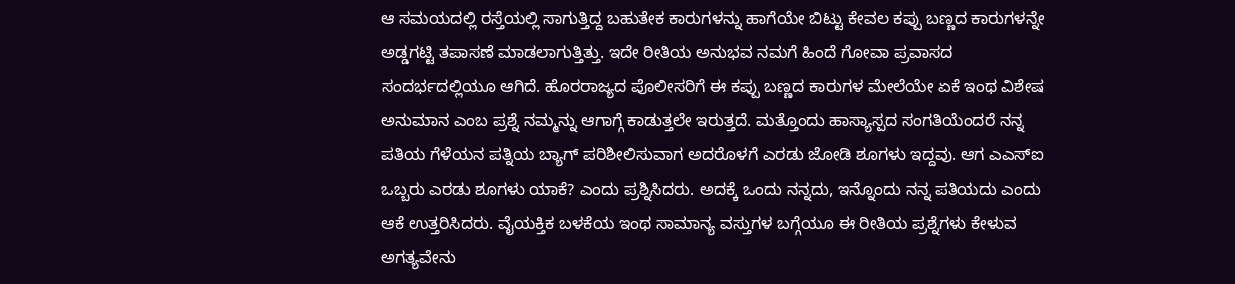ಆ ಸಮಯದಲ್ಲಿ ರಸ್ತೆಯಲ್ಲಿ ಸಾಗುತ್ತಿದ್ದ ಬಹುತೇಕ ಕಾರುಗಳನ್ನು ಹಾಗೆಯೇ ಬಿಟ್ಟು ಕೇವಲ ಕಪ್ಪು ಬಣ್ಣದ ಕಾರುಗಳನ್ನೇ ಅಡ್ಡಗಟ್ಟಿ ತಪಾಸಣೆ ಮಾಡಲಾಗುತ್ತಿತ್ತು. ಇದೇ ರೀತಿಯ ಅನುಭವ ನಮಗೆ ಹಿಂದೆ ಗೋವಾ ಪ್ರವಾಸದ ಸಂದರ್ಭದಲ್ಲಿಯೂ ಆಗಿದೆ. ಹೊರರಾಜ್ಯದ ಪೊಲೀಸರಿಗೆ ಈ ಕಪ್ಪು ಬಣ್ಣದ ಕಾರುಗಳ ಮೇಲೆಯೇ ಏಕೆ ಇಂಥ ವಿಶೇಷ ಅನುಮಾನ ಎಂಬ ಪ್ರಶ್ನೆ ನಮ್ಮನ್ನು ಆಗಾಗ್ಗೆ ಕಾಡುತ್ತಲೇ ಇರುತ್ತದೆ. ಮತ್ತೊಂದು ಹಾಸ್ಯಾಸ್ಪದ‌ ಸಂಗತಿಯೆಂದರೆ ನನ್ನ ಪತಿಯ ಗೆಳೆಯನ ಪತ್ನಿಯ ಬ್ಯಾಗ್ ಪರಿಶೀಲಿಸುವಾಗ ಅದರೊಳಗೆ ಎರಡು ಜೋಡಿ ಶೂಗಳು ಇದ್ದವು. ಆಗ ಎಎಸ್‌ಐ ಒಬ್ಬರು ಎರಡು ಶೂಗಳು ಯಾಕೆ? ಎಂದು ಪ್ರಶ್ನಿಸಿದರು. ಅದಕ್ಕೆ ಒಂದು ನನ್ನದು, ಇನ್ನೊಂದು ನನ್ನ ಪತಿಯದು ಎಂದು ಆಕೆ ಉತ್ತರಿಸಿದರು. ವೈಯಕ್ತಿಕ ಬಳಕೆಯ ಇಂಥ ಸಾಮಾನ್ಯ ವಸ್ತುಗಳ ಬಗ್ಗೆಯೂ ಈ ರೀತಿಯ ಪ್ರಶ್ನೆಗಳು ಕೇಳುವ ಅಗತ್ಯವೇನು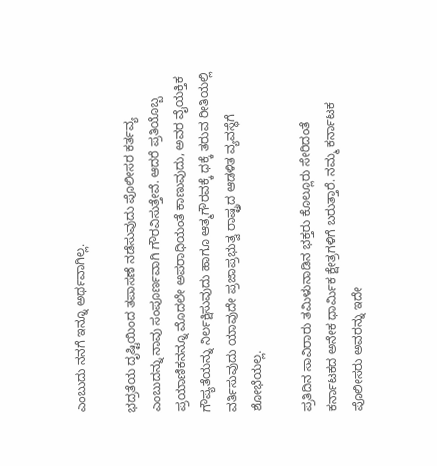ಎಂಬುದು ನನಗೆ ಇನ್ನೂ ಅರ್ಥವಾಗಿಲ್ಲ.

ಭದ್ರತೆಯ ದೃಷ್ಟಿಯಿಂದ ತಪಾಸಣೆ ನಡೆಸುವುದು ಪೊಲೀಸರ ಕರ್ತವ್ಯ ಎಂಬುದನ್ನು ನಾವು ಸಂಪೂರ್ಣವಾಗಿ ಗೌರವಿಸುತ್ತೇವೆ. ಆದರೆ ಪ್ರತಿಯೊಬ್ಬ ಪ್ರಯಾಣಿಕನನ್ನೂ ಮೊದಲೇ ಅಪರಾಧಿಯಂತೆ ಕಾಣುವುದು, ಅವರ ವೈಯಕ್ತಿಕ ಗೌಪ್ಯತೆಯನ್ನು ನಿರ್ಲಕ್ಷಿಸುವುದು ಹಾಗೂ ಆತ್ಮಗೌರವಕ್ಕೆ ಧಕ್ಕೆ ತರುವ ರೀತಿಯಲ್ಲಿ ವರ್ತಿಸುವುದು ಯಾವುದೇ ಪ್ರಜಾಪ್ರಭುತ್ವ ರಾಷ್ಟ್ರದ ಆಡಳಿತ ವ್ಯವಸ್ಥೆಗೆ ಶೋಭೆಯಲ್ಲ.

ಪ್ರತಿದಿನ ಸಾವಿರಾರು ತಮಿಳುನಾಡಿನ ಭಕ್ತರು ಕೊಲ್ಲೂರು ಸೇರಿದಂತೆ ಕರ್ನಾಟಕದ ಅನೇಕ ಧಾರ್ಮಿಕ ಕ್ಷೇತ್ರಗಳಿಗೆ ಬರುತ್ತಾರೆ. ನಮ್ಮ ಕರ್ನಾಟಕ ಪೊಲೀಸರು ಅವರನ್ನು ಇದೇ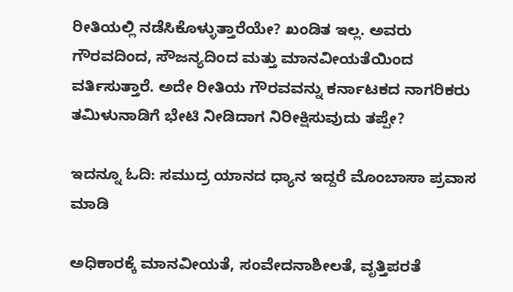ರೀತಿಯಲ್ಲಿ ನಡೆಸಿಕೊಳ್ಳುತ್ತಾರೆಯೇ? ಖಂಡಿತ ಇಲ್ಲ. ಅವರು ಗೌರವದಿಂದ, ಸೌಜನ್ಯದಿಂದ ಮತ್ತು ಮಾನವೀಯತೆಯಿಂದ ವರ್ತಿಸುತ್ತಾರೆ. ಅದೇ ರೀತಿಯ ಗೌರವವನ್ನು ಕರ್ನಾಟಕದ ನಾಗರಿಕರು ತಮಿಳುನಾಡಿಗೆ ಭೇಟಿ ನೀಡಿದಾಗ ನಿರೀಕ್ಷಿಸುವುದು ತಪ್ಪೇ?

ಇದನ್ನೂ ಓದಿ: ಸಮುದ್ರ ಯಾನದ ಧ್ಯಾನ ಇದ್ದರೆ ಮೊಂಬಾಸಾ ಪ್ರವಾಸ ಮಾಡಿ

ಅಧಿಕಾರಕ್ಕೆ ಮಾನವೀಯತೆ, ಸಂವೇದನಾಶೀಲತೆ, ವೃತ್ತಿಪರತೆ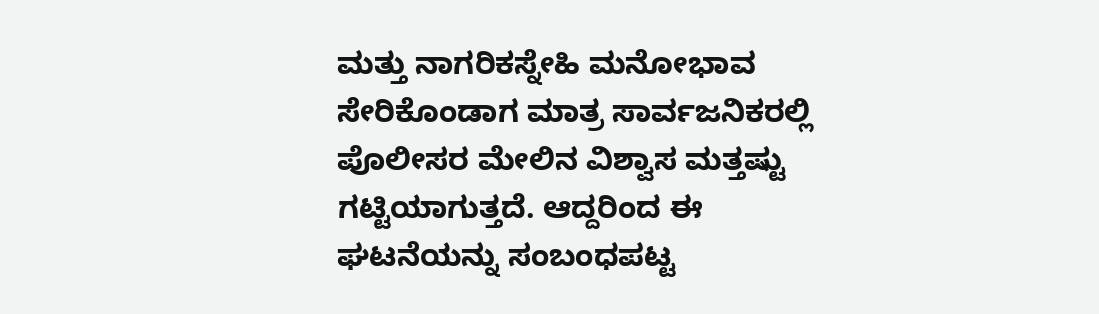ಮತ್ತು ನಾಗರಿಕಸ್ನೇಹಿ ಮನೋಭಾವ ಸೇರಿಕೊಂಡಾಗ ಮಾತ್ರ ಸಾರ್ವಜನಿಕರಲ್ಲಿ ಪೊಲೀಸರ ಮೇಲಿನ ವಿಶ್ವಾಸ ಮತ್ತಷ್ಟು ಗಟ್ಟಿಯಾಗುತ್ತದೆ. ಆದ್ದರಿಂದ ಈ ಘಟನೆಯನ್ನು ಸಂಬಂಧಪಟ್ಟ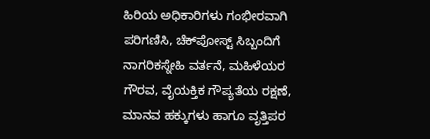ಹಿರಿಯ ಅಧಿಕಾರಿಗಳು ಗಂಭೀರವಾಗಿ ಪರಿಗಣಿಸಿ, ಚೆಕ್‌ಪೋಸ್ಟ್ ಸಿಬ್ಬಂದಿಗೆ ನಾಗರಿಕಸ್ನೇಹಿ ವರ್ತನೆ, ಮಹಿಳೆಯರ ಗೌರವ, ವೈಯಕ್ತಿಕ ಗೌಪ್ಯತೆಯ ರಕ್ಷಣೆ, ಮಾನವ ಹಕ್ಕುಗಳು ಹಾಗೂ ವೃತ್ತಿಪರ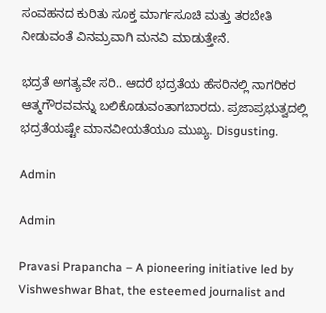ಸಂವಹನದ ಕುರಿತು ಸೂಕ್ತ ಮಾರ್ಗಸೂಚಿ ಮತ್ತು ತರಬೇತಿ ನೀಡುವಂತೆ ವಿನಮ್ರವಾಗಿ ಮನವಿ ಮಾಡುತ್ತೇನೆ.

ಭದ್ರತೆ ಅಗತ್ಯವೇ ಸರಿ.. ಆದರೆ ಭದ್ರತೆಯ ಹೆಸರಿನಲ್ಲಿ ನಾಗರಿಕರ ಆತ್ಮಗೌರವವನ್ನು ಬಲಿಕೊಡುವಂತಾಗಬಾರದು. ಪ್ರಜಾಪ್ರಭುತ್ವದಲ್ಲಿ ಭದ್ರತೆಯಷ್ಟೇ ಮಾನವೀಯತೆಯೂ ಮುಖ್ಯ. Disgusting.

Admin

Admin

Pravasi Prapancha – A pioneering initiative led by Vishweshwar Bhat, the esteemed journalist and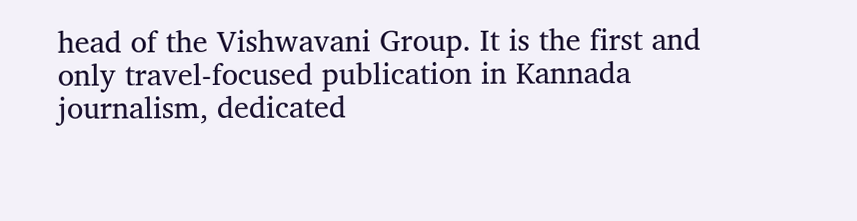head of the Vishwavani Group. It is the first and only travel-focused publication in Kannada journalism, dedicated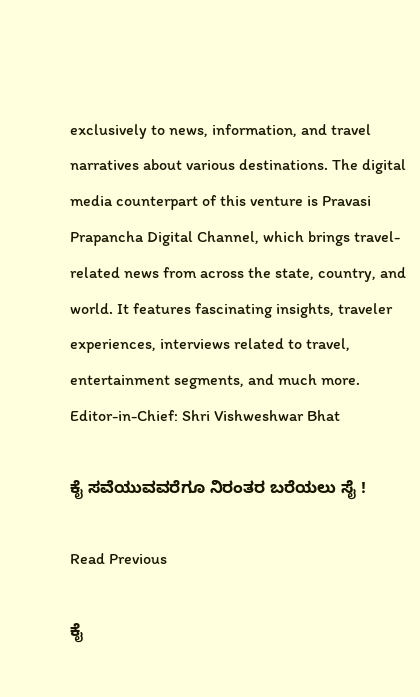exclusively to news, information, and travel narratives about various destinations. The digital media counterpart of this venture is Pravasi Prapancha Digital Channel, which brings travel-related news from across the state, country, and world. It features fascinating insights, traveler experiences, interviews related to travel, entertainment segments, and much more. Editor-in-Chief: Shri Vishweshwar Bhat

ಕೈ ಸವೆಯುವವರೆಗೂ ನಿರಂತರ ಬರೆಯಲು ಸೈ !

Read Previous

ಕೈ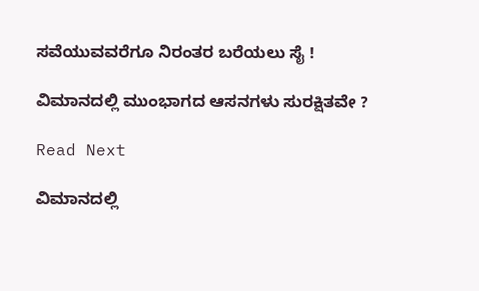ಸವೆಯುವವರೆಗೂ ನಿರಂತರ ಬರೆಯಲು ಸೈ !

ವಿಮಾನದಲ್ಲಿ ಮುಂಭಾಗದ ಆಸನಗಳು ಸುರಕ್ಷಿತವೇ ?

Read Next

ವಿಮಾನದಲ್ಲಿ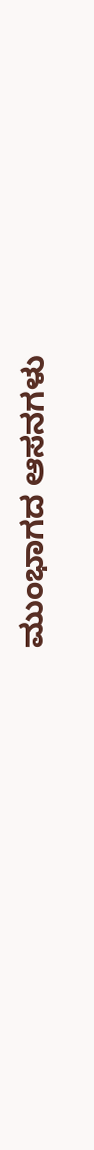ಮುಂಭಾಗದ ಆಸನಗಳು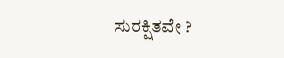ಸುರಕ್ಷಿತವೇ ?